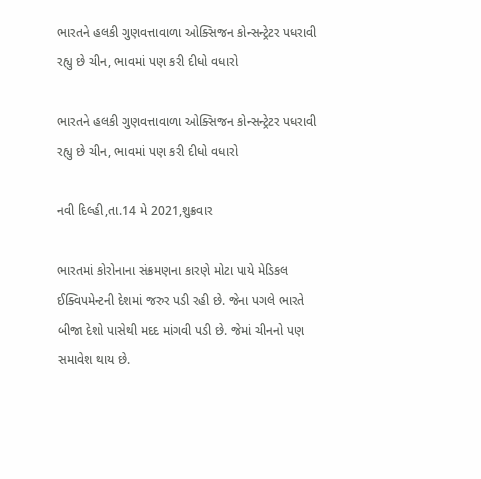ભારતને હલકી ગુણવત્તાવાળા ઓક્સિજન કોન્સન્ટ્રેટર પધરાવી રહ્યુ છે ચીન, ભાવમાં પણ કરી દીધો વધારો

ભારતને હલકી ગુણવત્તાવાળા ઓક્સિજન કોન્સન્ટ્રેટર પધરાવી રહ્યુ છે ચીન, ભાવમાં પણ કરી દીધો વધારો

નવી દિલ્હી,તા.14 મે 2021,શુક્રવાર

ભારતમાં કોરોનાના સંક્રમણના કારણે મોટા પાયે મેડિકલ ઈક્વિપમેન્ટની દેશમાં જરુર પડી રહી છે. જેના પગલે ભારતે બીજા દેશો પાસેથી મદદ માંગવી પડી છે. જેમાં ચીનનો પણ સમાવેશ થાય છે.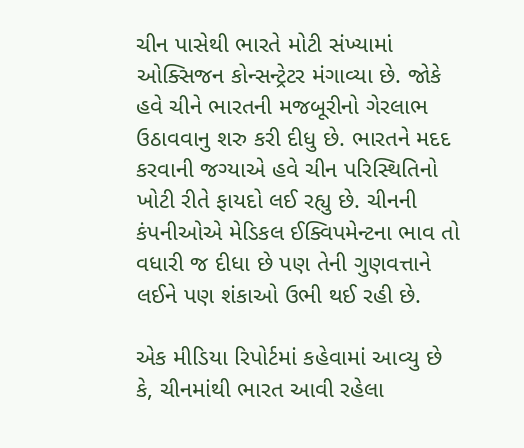ચીન પાસેથી ભારતે મોટી સંખ્યામાં ઓક્સિજન કોન્સન્ટ્રેટર મંગાવ્યા છે. જોકે હવે ચીને ભારતની મજબૂરીનો ગેરલાભ ઉઠાવવાનુ શરુ કરી દીધુ છે. ભારતને મદદ કરવાની જગ્યાએ હવે ચીન પરિસ્થિતિનો ખોટી રીતે ફાયદો લઈ રહ્યુ છે. ચીનની કંપનીઓએ મેડિકલ ઈક્વિપમેન્ટના ભાવ તો વધારી જ દીધા છે પણ તેની ગુણવત્તાને લઈને પણ શંકાઓ ઉભી થઈ રહી છે.

એક મીડિયા રિપોર્ટમાં કહેવામાં આવ્યુ છે કે, ચીનમાંથી ભારત આવી રહેલા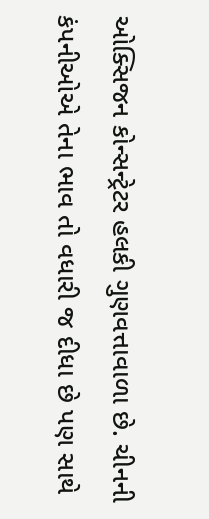ઓક્સિજન કોન્સન્ટ્રેટર હલકી ગુણવત્તાવાળા છે. ચીનની કંપનીઓએ તેના ભાવ તો વધારી જ દીધા છે પણ સાથે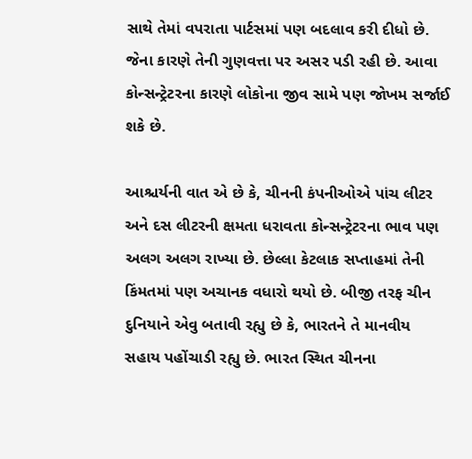સાથે તેમાં વપરાતા પાર્ટસમાં પણ બદલાવ કરી દીધો છે. જેના કારણે તેની ગુણવત્તા પર અસર પડી રહી છે. આવા કોન્સન્ટ્રેટરના કારણે લોકોના જીવ સામે પણ જોખમ સર્જાઈ શકે છે.

આશ્ચર્યની વાત એ છે કે, ચીનની કંપનીઓએ પાંચ લીટર અને દસ લીટરની ક્ષમતા ધરાવતા કોન્સન્ટ્રેટરના ભાવ પણ અલગ અલગ રાખ્યા છે. છેલ્લા કેટલાક સપ્તાહમાં તેની કિંમતમાં પણ અચાનક વધારો થયો છે. બીજી તરફ ચીન દુનિયાને એવુ બતાવી રહ્યુ છે કે, ભારતને તે માનવીય સહાય પહોંચાડી રહ્યુ છે. ભારત સ્થિત ચીનના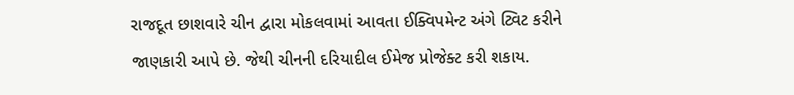રાજદૂત છાશવારે ચીન દ્વારા મોકલવામાં આવતા ઈક્વિપમેન્ટ અંગે ટ્વિટ કરીને જાણકારી આપે છે. જેથી ચીનની દરિયાદીલ ઈમેજ પ્રોજેક્ટ કરી શકાય.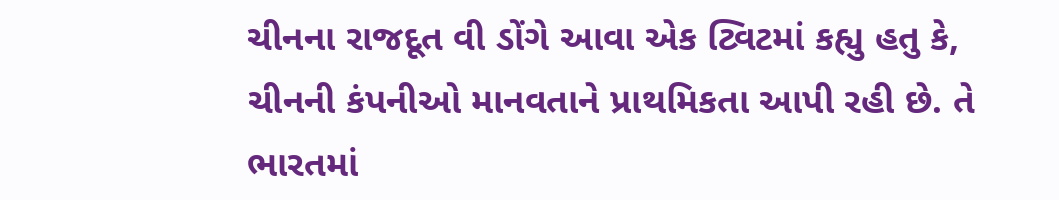ચીનના રાજદૂત વી ડોંગે આવા એક ટ્વિટમાં કહ્યુ હતુ કે, ચીનની કંપનીઓ માનવતાને પ્રાથમિકતા આપી રહી છે. તે ભારતમાં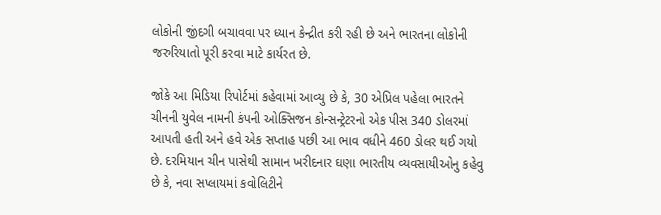લોકોની જીંદગી બચાવવા પર ધ્યાન કેન્દ્રીત કરી રહી છે અને ભારતના લોકોની જરુરિયાતો પૂરી કરવા માટે કાર્યરત છે.

જોકે આ મિડિયા રિપોર્ટમાં કહેવામાં આવ્યુ છે કે, 30 એપ્રિલ પહેલા ભારતને ચીનની યુવેલ નામની કંપની ઓક્સિજન કોન્સન્ટ્રેટરનો એક પીસ 340 ડોલરમાં આપતી હતી અને હવે એક સપ્તાહ પછી આ ભાવ વધીને 460 ડોલર થઈ ગયો છે. દરમિયાન ચીન પાસેથી સામાન ખરીદનાર ઘણા ભારતીય વ્યવસાયીઓનુ કહેવુ છે કે, નવા સપ્લાયમાં કવોલિટીને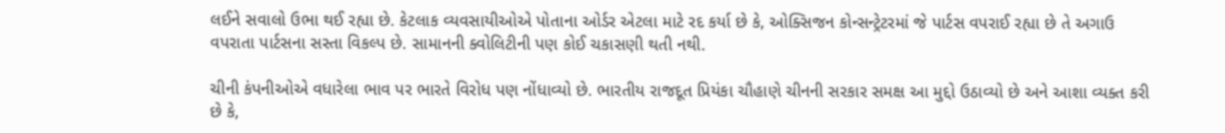લઈને સવાલો ઉભા થઈ રહ્યા છે. કેટલાક વ્યવસાયીઓએ પોતાના ઓર્ડર એટલા માટે રદ કર્યા છે કે, ઓક્સિજન કોન્સન્ટ્રેટરમાં જે પાર્ટસ વપરાઈ રહ્યા છે તે અગાઉ વપરાતા પાર્ટસના સસ્તા વિકલ્પ છે. સામાનની ક્વોલિટીની પણ કોઈ ચકાસણી થતી નથી.

ચીની કંપનીઓએ વધારેલા ભાવ પર ભારતે વિરોધ પણ નોંધાવ્યો છે. ભારતીય રાજદૂત પ્રિયંકા ચૌહાણે ચીનની સરકાર સમક્ષ આ મુદ્દો ઉઠાવ્યો છે અને આશા વ્યક્ત કરી છે કે,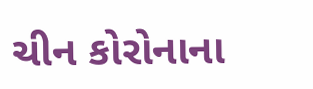ચીન કોરોનાના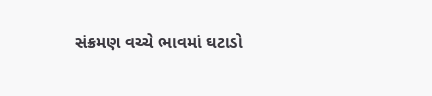સંક્રમણ વચ્ચે ભાવમાં ઘટાડો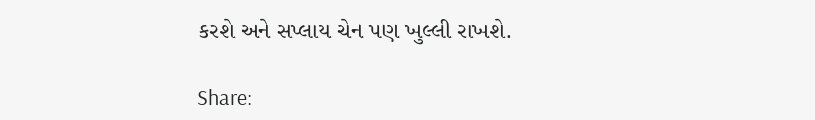કરશે અને સપ્લાય ચેન પણ ખુલ્લી રાખશે.

Share: